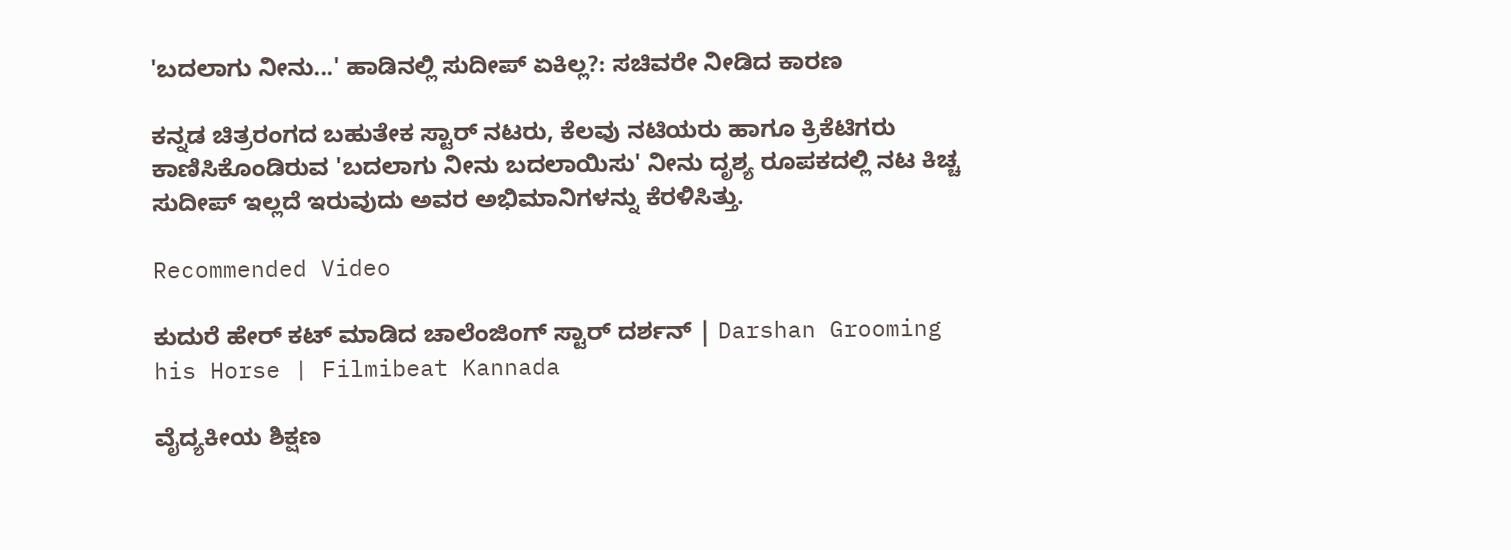'ಬದಲಾಗು ನೀನು...' ಹಾಡಿನಲ್ಲಿ ಸುದೀಪ್ ಏಕಿಲ್ಲ?: ಸಚಿವರೇ ನೀಡಿದ ಕಾರಣ

ಕನ್ನಡ ಚಿತ್ರರಂಗದ ಬಹುತೇಕ ಸ್ಟಾರ್ ನಟರು, ಕೆಲವು ನಟಿಯರು ಹಾಗೂ ಕ್ರಿಕೆಟಿಗರು ಕಾಣಿಸಿಕೊಂಡಿರುವ 'ಬದಲಾಗು ನೀನು ಬದಲಾಯಿಸು' ನೀನು ದೃಶ್ಯ ರೂಪಕದಲ್ಲಿ ನಟ ಕಿಚ್ಚ ಸುದೀಪ್ ಇಲ್ಲದೆ ಇರುವುದು ಅವರ ಅಭಿಮಾನಿಗಳನ್ನು ಕೆರಳಿಸಿತ್ತು.

Recommended Video

ಕುದುರೆ ಹೇರ್ ಕಟ್ ಮಾಡಿದ ಚಾಲೆಂಜಿಂಗ್ ಸ್ಟಾರ್ ದರ್ಶನ್ | Darshan Grooming his Horse | Filmibeat Kannada

ವೈದ್ಯಕೀಯ ಶಿಕ್ಷಣ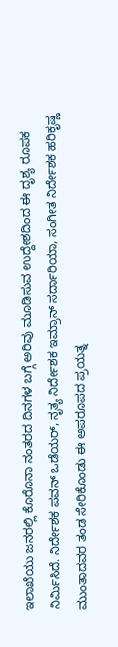ಇಲಾಖೆಯು ಜನರಲ್ಲಿ ಕೊರೊನಾ ನಂತರದ ದಿನಗಳ ಬಗ್ಗೆ ಅರಿವು ಮೂಡಿಸುವ ಉದ್ದೇಶದಿಂದ ಈ ದೃಶ್ಯ ರೂಪಕ ನಿರ್ಮಿಸಿದೆ. ನಿರ್ದೇಶಕ ಪವನ್ ಒಡೆಯರ್, ನೃತ್ಯ ನಿರ್ದೇಶಕ ಇಮ್ರಾನ್ ಸರ್ದಾರಿಯಾ, ಸಂಗೀತ ನಿರ್ದೇಶಕ ಹರಿಕೃಷ್ಣ ಮುಂತಾದವರ ತಂಡ ಸೇರಿಕೊಂಡು ಈ ಅಪರೂಪದ ಪ್ರಯತ್ನ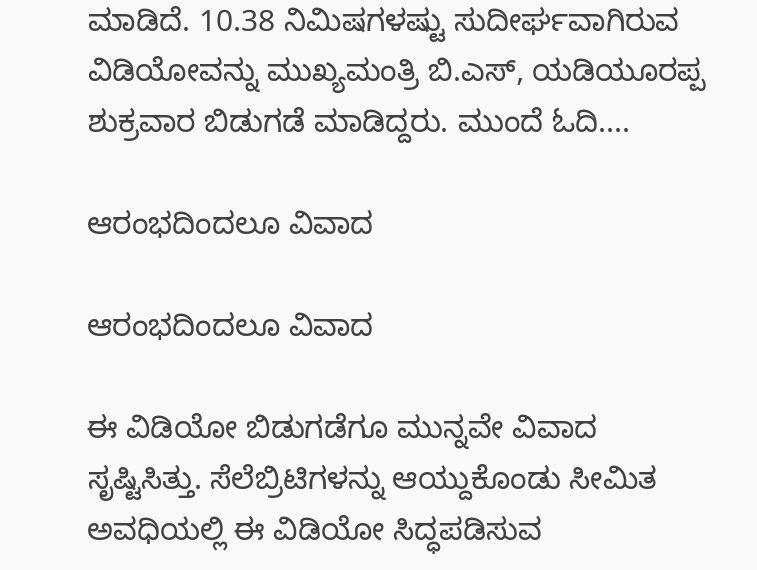ಮಾಡಿದೆ. 10.38 ನಿಮಿಷಗಳಷ್ಟು ಸುದೀರ್ಘವಾಗಿರುವ ವಿಡಿಯೋವನ್ನು ಮುಖ್ಯಮಂತ್ರಿ ಬಿ.ಎಸ್, ಯಡಿಯೂರಪ್ಪ ಶುಕ್ರವಾರ ಬಿಡುಗಡೆ ಮಾಡಿದ್ದರು. ಮುಂದೆ ಓದಿ....

ಆರಂಭದಿಂದಲೂ ವಿವಾದ

ಆರಂಭದಿಂದಲೂ ವಿವಾದ

ಈ ವಿಡಿಯೋ ಬಿಡುಗಡೆಗೂ ಮುನ್ನವೇ ವಿವಾದ ಸೃಷ್ಟಿಸಿತ್ತು. ಸೆಲೆಬ್ರಿಟಿಗಳನ್ನು ಆಯ್ದುಕೊಂಡು ಸೀಮಿತ ಅವಧಿಯಲ್ಲಿ ಈ ವಿಡಿಯೋ ಸಿದ್ಧಪಡಿಸುವ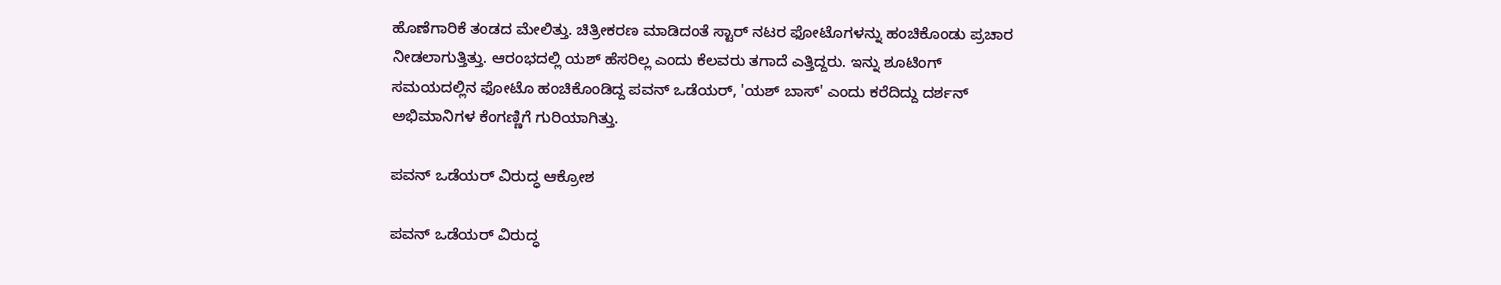ಹೊಣೆಗಾರಿಕೆ ತಂಡದ ಮೇಲಿತ್ತು. ಚಿತ್ರೀಕರಣ ಮಾಡಿದಂತೆ ಸ್ಟಾರ್ ನಟರ ಫೋಟೊಗಳನ್ನು ಹಂಚಿಕೊಂಡು ಪ್ರಚಾರ ನೀಡಲಾಗುತ್ತಿತ್ತು. ಆರಂಭದಲ್ಲಿ ಯಶ್ ಹೆಸರಿಲ್ಲ ಎಂದು ಕೆಲವರು ತಗಾದೆ ಎತ್ತಿದ್ದರು. ಇನ್ನು ಶೂಟಿಂಗ್ ಸಮಯದಲ್ಲಿನ ಫೋಟೊ ಹಂಚಿಕೊಂಡಿದ್ದ ಪವನ್ ಒಡೆಯರ್, 'ಯಶ್ ಬಾಸ್' ಎಂದು ಕರೆದಿದ್ದು ದರ್ಶನ್ ಅಭಿಮಾನಿಗಳ ಕೆಂಗಣ್ಣಿಗೆ ಗುರಿಯಾಗಿತ್ತು.

ಪವನ್ ಒಡೆಯರ್ ವಿರುದ್ಧ ಆಕ್ರೋಶ

ಪವನ್ ಒಡೆಯರ್ ವಿರುದ್ಧ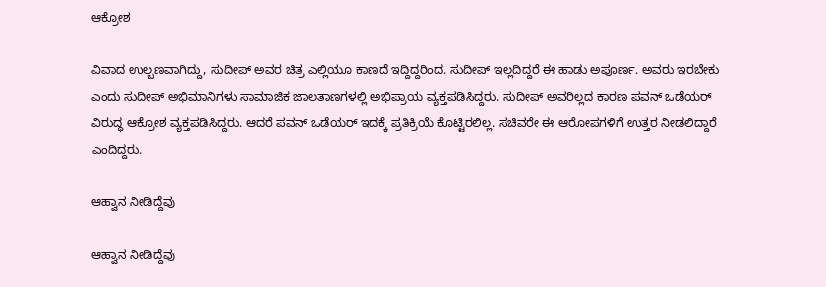ಆಕ್ರೋಶ

ವಿವಾದ ಉಲ್ಬಣವಾಗಿದ್ದು, ಸುದೀಪ್ ಅವರ ಚಿತ್ರ ಎಲ್ಲಿಯೂ ಕಾಣದೆ ಇದ್ದಿದ್ದರಿಂದ. ಸುದೀಪ್ ಇಲ್ಲದಿದ್ದರೆ ಈ ಹಾಡು ಅಪೂರ್ಣ. ಅವರು ಇರಬೇಕು ಎಂದು ಸುದೀಪ್ ಅಭಿಮಾನಿಗಳು ಸಾಮಾಜಿಕ ಜಾಲತಾಣಗಳಲ್ಲಿ ಅಭಿಪ್ರಾಯ ವ್ಯಕ್ತಪಡಿಸಿದ್ದರು. ಸುದೀಪ್ ಅವರಿಲ್ಲದ ಕಾರಣ ಪವನ್ ಒಡೆಯರ್ ವಿರುದ್ಧ ಆಕ್ರೋಶ ವ್ಯಕ್ತಪಡಿಸಿದ್ದರು. ಆದರೆ ಪವನ್ ಒಡೆಯರ್ ಇದಕ್ಕೆ ಪ್ರತಿಕ್ರಿಯೆ ಕೊಟ್ಟಿರಲಿಲ್ಲ. ಸಚಿವರೇ ಈ ಆರೋಪಗಳಿಗೆ ಉತ್ತರ ನೀಡಲಿದ್ದಾರೆ ಎಂದಿದ್ದರು.

ಆಹ್ವಾನ ನೀಡಿದ್ದೆವು

ಆಹ್ವಾನ ನೀಡಿದ್ದೆವು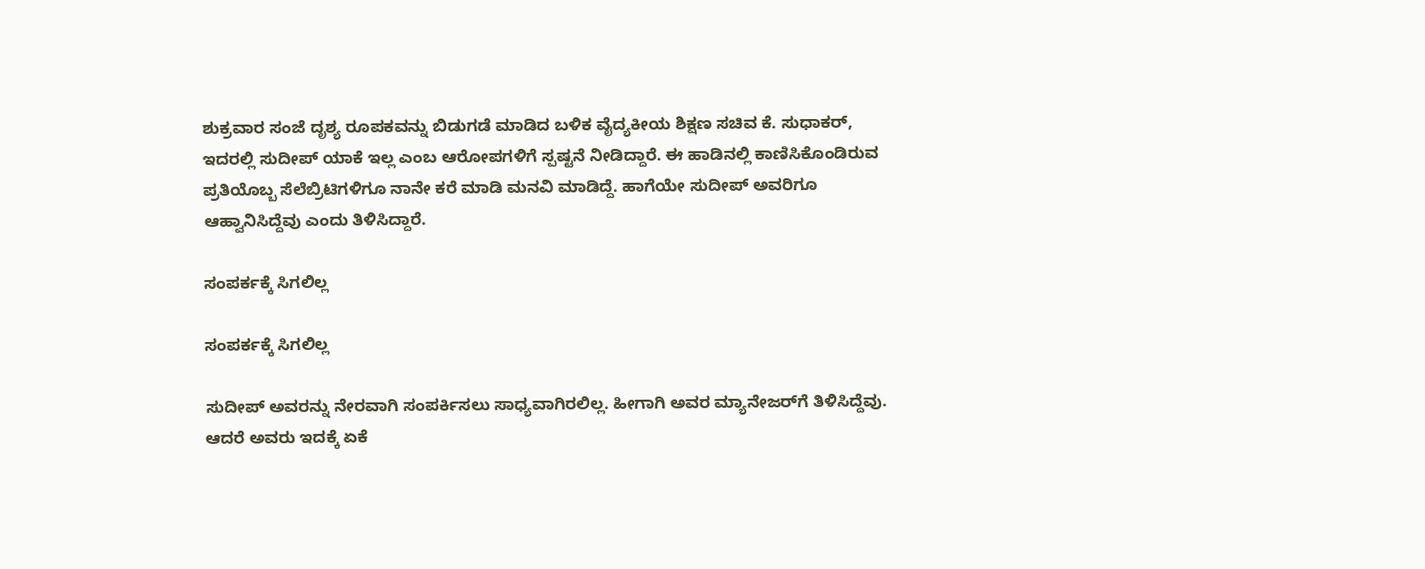ಶುಕ್ರವಾರ ಸಂಜೆ ದೃಶ್ಯ ರೂಪಕವನ್ನು ಬಿಡುಗಡೆ ಮಾಡಿದ ಬಳಿಕ ವೈದ್ಯಕೀಯ ಶಿಕ್ಷಣ ಸಚಿವ ಕೆ. ಸುಧಾಕರ್, ಇದರಲ್ಲಿ ಸುದೀಪ್ ಯಾಕೆ ಇಲ್ಲ ಎಂಬ ಆರೋಪಗಳಿಗೆ ಸ್ಪಷ್ಟನೆ ನೀಡಿದ್ದಾರೆ. ಈ ಹಾಡಿನಲ್ಲಿ ಕಾಣಿಸಿಕೊಂಡಿರುವ ಪ್ರತಿಯೊಬ್ಬ ಸೆಲೆಬ್ರಿಟಿಗಳಿಗೂ ನಾನೇ ಕರೆ ಮಾಡಿ ಮನವಿ ಮಾಡಿದ್ದೆ. ಹಾಗೆಯೇ ಸುದೀಪ್ ಅವರಿಗೂ ಆಹ್ವಾನಿಸಿದ್ದೆವು ಎಂದು ತಿಳಿಸಿದ್ದಾರೆ.

ಸಂಪರ್ಕಕ್ಕೆ ಸಿಗಲಿಲ್ಲ

ಸಂಪರ್ಕಕ್ಕೆ ಸಿಗಲಿಲ್ಲ

ಸುದೀಪ್ ಅವರನ್ನು ನೇರವಾಗಿ ಸಂಪರ್ಕಿಸಲು ಸಾಧ್ಯವಾಗಿರಲಿಲ್ಲ. ಹೀಗಾಗಿ ಅವರ ಮ್ಯಾನೇಜರ್‌ಗೆ ತಿಳಿಸಿದ್ದೆವು. ಆದರೆ ಅವರು ಇದಕ್ಕೆ ಏಕೆ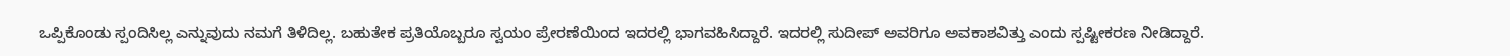ಒಪ್ಪಿಕೊಂಡು ಸ್ಪಂದಿಸಿಲ್ಲ ಎನ್ನುವುದು ನಮಗೆ ತಿಳಿದಿಲ್ಲ. ಬಹುತೇಕ ಪ್ರತಿಯೊಬ್ಬರೂ ಸ್ವಯಂ ಪ್ರೇರಣೆಯಿಂದ ಇದರಲ್ಲಿ ಭಾಗವಹಿಸಿದ್ದಾರೆ. ಇದರಲ್ಲಿ ಸುದೀಪ್ ಅವರಿಗೂ ಅವಕಾಶವಿತ್ತು ಎಂದು ಸ್ಪಷ್ಟೀಕರಣ ನೀಡಿದ್ದಾರೆ.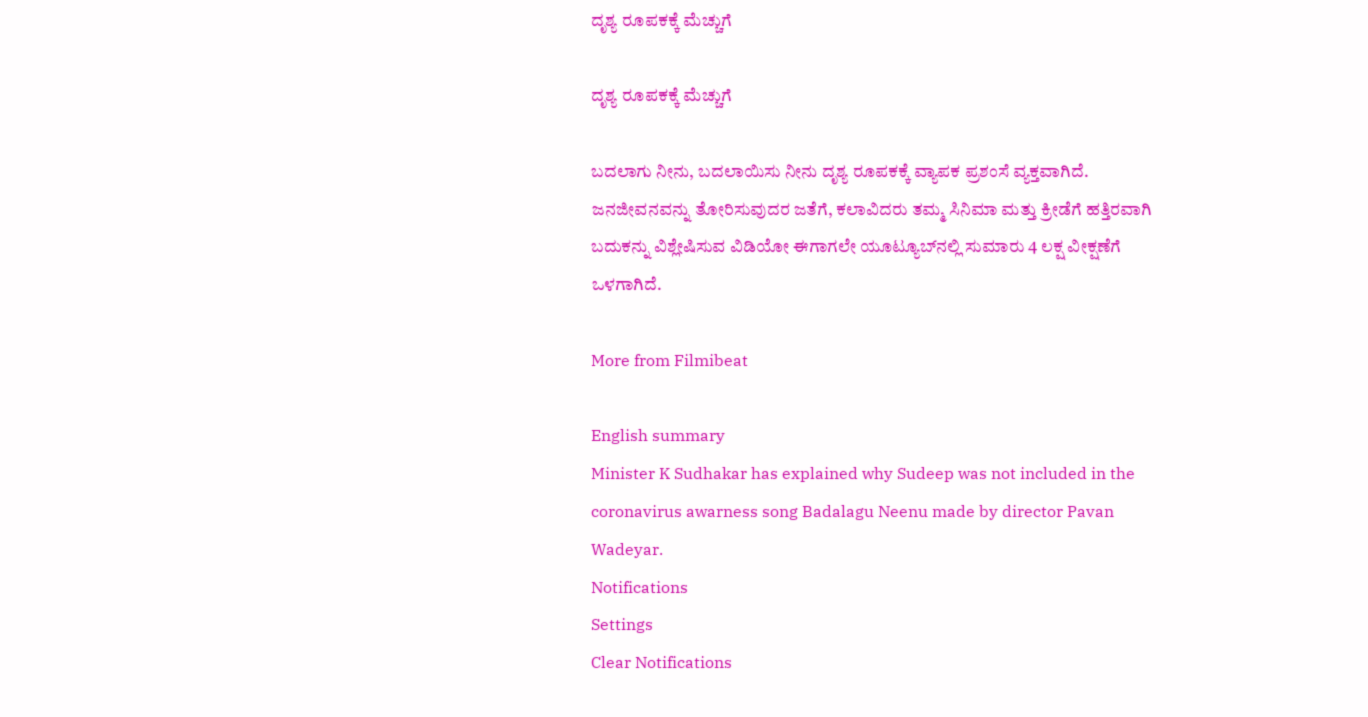ದೃಶ್ಯ ರೂಪಕಕ್ಕೆ ಮೆಚ್ಚುಗೆ

ದೃಶ್ಯ ರೂಪಕಕ್ಕೆ ಮೆಚ್ಚುಗೆ

ಬದಲಾಗು ನೀನು, ಬದಲಾಯಿಸು ನೀನು ದೃಶ್ಯ ರೂಪಕಕ್ಕೆ ವ್ಯಾಪಕ ಪ್ರಶಂಸೆ ವ್ಯಕ್ತವಾಗಿದೆ. ಜನಜೀವನವನ್ನು ತೋರಿಸುವುದರ ಜತೆಗೆ, ಕಲಾವಿದರು ತಮ್ಮ ಸಿನಿಮಾ ಮತ್ತು ಕ್ರೀಡೆಗೆ ಹತ್ತಿರವಾಗಿ ಬದುಕನ್ನು ವಿಶ್ಲೇಷಿಸುವ ವಿಡಿಯೋ ಈಗಾಗಲೇ ಯೂಟ್ಯೂಬ್‌ನಲ್ಲಿ ಸುಮಾರು 4 ಲಕ್ಷ ವೀಕ್ಷಣೆಗೆ ಒಳಗಾಗಿದೆ.

More from Filmibeat

English summary
Minister K Sudhakar has explained why Sudeep was not included in the coronavirus awarness song Badalagu Neenu made by director Pavan Wadeyar.
Notifications
Settings
Clear Notifications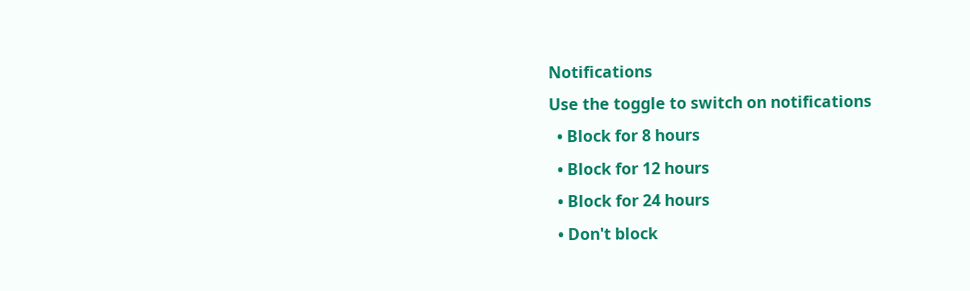Notifications
Use the toggle to switch on notifications
  • Block for 8 hours
  • Block for 12 hours
  • Block for 24 hours
  • Don't block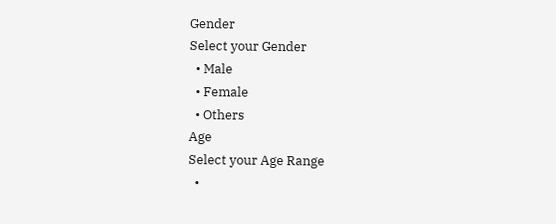Gender
Select your Gender
  • Male
  • Female
  • Others
Age
Select your Age Range
  •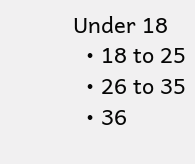Under 18
  • 18 to 25
  • 26 to 35
  • 36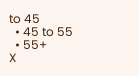to 45
  • 45 to 55
  • 55+
X